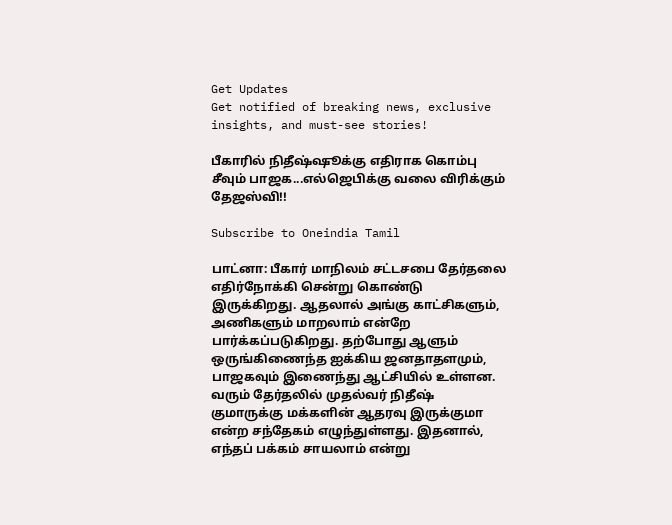Get Updates
Get notified of breaking news, exclusive insights, and must-see stories!

பீகாரில் நிதீஷ்ஷூக்கு எதிராக கொம்பு சீவும் பாஜக...எல்ஜெபிக்கு வலை விரிக்கும் தேஜஸ்வி!!

Subscribe to Oneindia Tamil

பாட்னா: பீகார் மாநிலம் சட்டசபை தேர்தலை எதிர்நோக்கி சென்று கொண்டு இருக்கிறது. ஆதலால் அங்கு காட்சிகளும், அணிகளும் மாறலாம் என்றே பார்க்கப்படுகிறது. தற்போது ஆளும் ஒருங்கிணைந்த ஐக்கிய ஜனதாதளமும், பாஜகவும் இணைந்து ஆட்சியில் உள்ளன. வரும் தேர்தலில் முதல்வர் நிதீஷ் குமாருக்கு மக்களின் ஆதரவு இருக்குமா என்ற சந்தேகம் எழுந்துள்ளது. இதனால், எந்தப் பக்கம் சாயலாம் என்று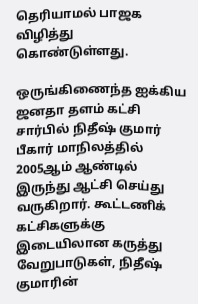தெரியாமல் பாஜக விழித்து கொண்டுள்ளது.

ஒருங்கிணைந்த ஐக்கிய ஜனதா தளம் கட்சி சார்பில் நிதீஷ் குமார் பீகார் மாநிலத்தில் 2005ஆம் ஆண்டில் இருந்து ஆட்சி செய்து வருகிறார். கூட்டணிக் கட்சிகளுக்கு இடையிலான கருத்து வேறுபாடுகள், நிதீஷ் குமாரின்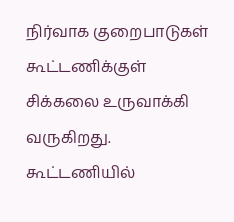நிர்வாக குறைபாடுகள் கூட்டணிக்குள் சிக்கலை உருவாக்கி வருகிறது. கூட்டணியில்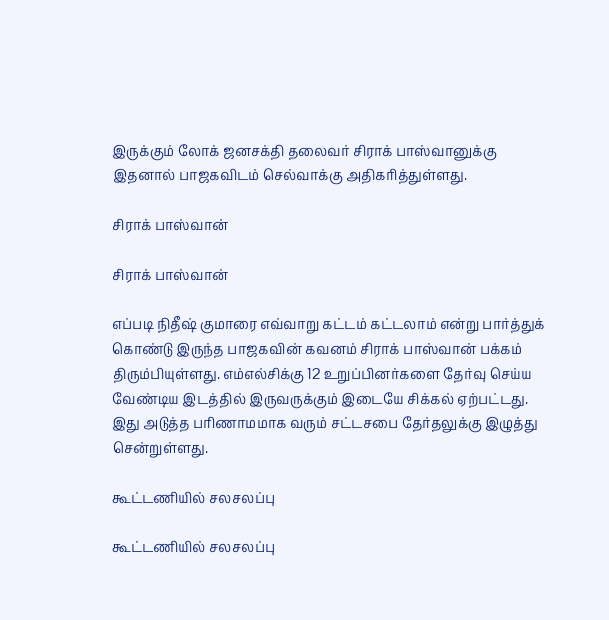இருக்கும் லோக் ஜனசக்தி தலைவர் சிராக் பாஸ்வானுக்கு இதனால் பாஜகவிடம் செல்வாக்கு அதிகரித்துள்ளது.

சிராக் பாஸ்வான்

சிராக் பாஸ்வான்

எப்படி நிதீஷ் குமாரை எவ்வாறு கட்டம் கட்டலாம் என்று பார்த்துக் கொண்டு இருந்த பாஜகவின் கவனம் சிராக் பாஸ்வான் பக்கம் திரும்பியுள்ளது. எம்எல்சிக்கு 12 உறுப்பினர்களை தேர்வு செய்ய வேண்டிய இடத்தில் இருவருக்கும் இடையே சிக்கல் ஏற்பட்டது. இது அடுத்த பரிணாமமாக வரும் சட்டசபை தேர்தலுக்கு இழுத்து சென்றுள்ளது.

கூட்டணியில் சலசலப்பு

கூட்டணியில் சலசலப்பு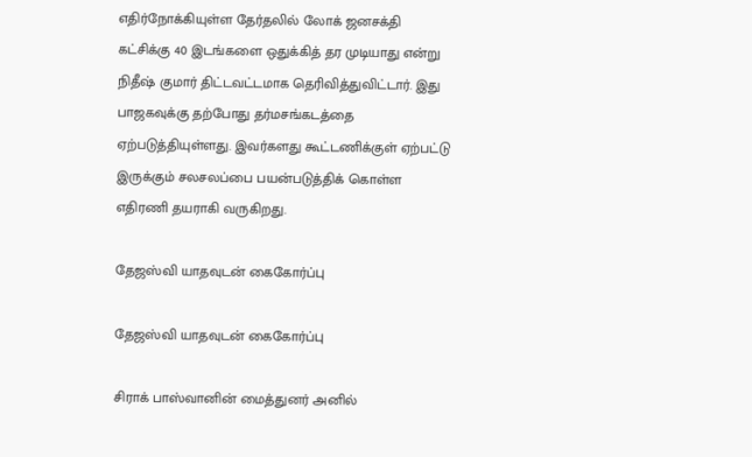எதிர்நோக்கியுள்ள தேர்தலில் லோக் ஜனசக்தி கட்சிக்கு 40 இடங்களை ஒதுக்கித் தர முடியாது என்று நிதீஷ் குமார் திட்டவட்டமாக தெரிவித்துவிட்டார். இது பாஜகவுக்கு தற்போது தர்மசங்கடத்தை ஏற்படுத்தியுள்ளது. இவர்களது கூட்டணிக்குள் ஏற்பட்டு இருக்கும் சலசலப்பை பயன்படுத்திக் கொள்ள எதிரணி தயராகி வருகிறது.

தேஜஸ்வி யாதவுடன் கைகோர்ப்பு

தேஜஸ்வி யாதவுடன் கைகோர்ப்பு

சிராக் பாஸ்வானின் மைத்துனர் அனில்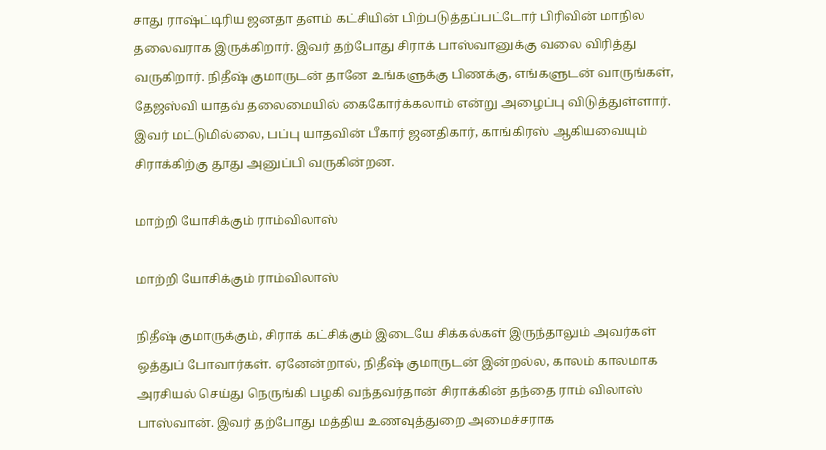சாது ராஷ்ட்டிரிய ஜனதா தளம் கட்சியின் பிற்படுத்தப்பட்டோர் பிரிவின் மாநில தலைவராக இருக்கிறார். இவர் தற்போது சிராக் பாஸ்வானுக்கு வலை விரித்து வருகிறார். நிதீஷ் குமாருடன் தானே உங்களுக்கு பிணக்கு, எங்களுடன் வாருங்கள், தேஜஸ்வி யாதவ் தலைமையில் கைகோர்க்கலாம் என்று அழைப்பு விடுத்துள்ளார். இவர் மட்டுமில்லை, பப்பு யாதவின் பீகார் ஜனதிகார், காங்கிரஸ் ஆகியவையும் சிராக்கிற்கு தூது அனுப்பி வருகின்றன.

மாற்றி யோசிக்கும் ராம்விலாஸ்

மாற்றி யோசிக்கும் ராம்விலாஸ்

நிதீஷ் குமாருக்கும், சிராக் கட்சிக்கும் இடையே சிக்கல்கள் இருந்தாலும் அவர்கள் ஒத்துப் போவார்கள். ஏனேன்றால், நிதீஷ் குமாருடன் இன்றல்ல, காலம் காலமாக அரசியல் செய்து நெருங்கி பழகி வந்தவர்தான் சிராக்கின் தந்தை ராம் விலாஸ் பாஸ்வான். இவர் தற்போது மத்திய உணவுத்துறை அமைச்சராக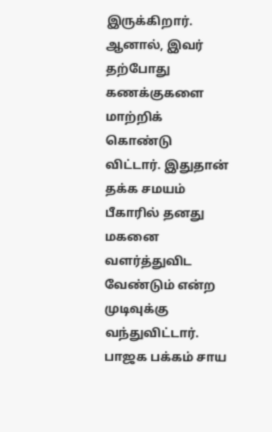இருக்கிறார். ஆனால், இவர் தற்போது கணக்குகளை மாற்றிக் கொண்டு விட்டார். இதுதான் தக்க சமயம் பீகாரில் தனது மகனை வளர்த்துவிட வேண்டும் என்ற முடிவுக்கு வந்துவிட்டார். பாஜக பக்கம் சாய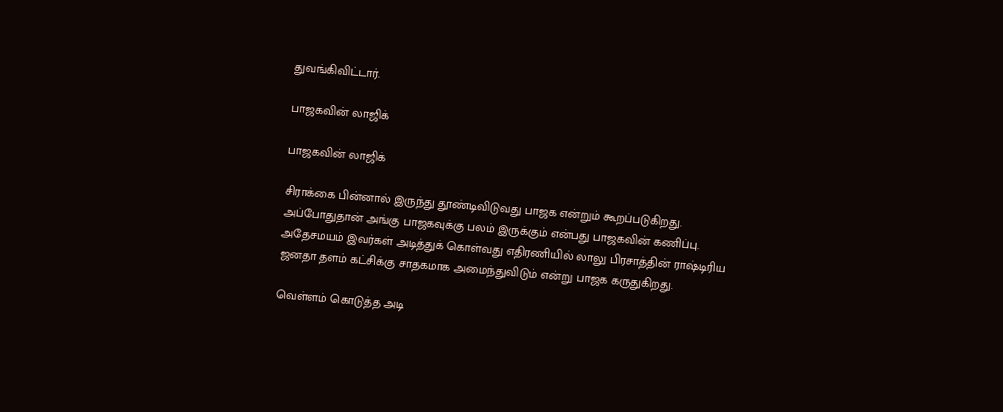துவங்கிவிட்டார்.

பாஜகவின் லாஜிக்

பாஜகவின் லாஜிக்

சிராக்கை பின்னால் இருந்து தூண்டிவிடுவது பாஜக என்றும் கூறப்படுகிறது. அப்போதுதான் அங்கு பாஜகவுக்கு பலம் இருக்கும் என்பது பாஜகவின் கணிப்பு. அதேசமயம் இவர்கள் அடித்துக் கொள்வது எதிரணியில் லாலு பிரசாத்தின் ராஷ்டிரிய ஜனதா தளம் கட்சிக்கு சாதகமாக அமைந்துவிடும் என்று பாஜக கருதுகிறது.

வெள்ளம் கொடுத்த அடி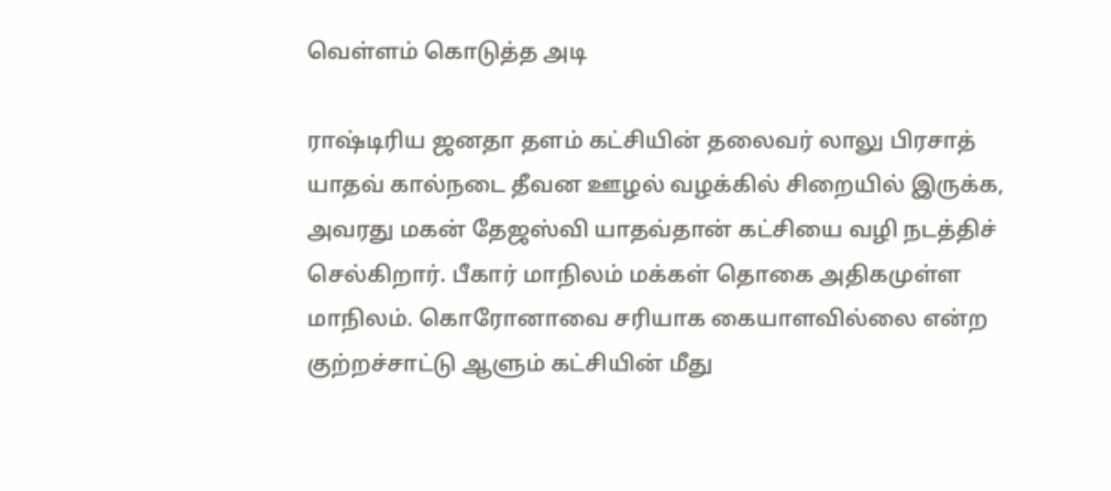வெள்ளம் கொடுத்த அடி

ராஷ்டிரிய ஜனதா தளம் கட்சியின் தலைவர் லாலு பிரசாத் யாதவ் கால்நடை தீவன ஊழல் வழக்கில் சிறையில் இருக்க, அவரது மகன் தேஜஸ்வி யாதவ்தான் கட்சியை வழி நடத்திச் செல்கிறார். பீகார் மாநிலம் மக்கள் தொகை அதிகமுள்ள மாநிலம். கொரோனாவை சரியாக கையாளவில்லை என்ற குற்றச்சாட்டு ஆளும் கட்சியின் மீது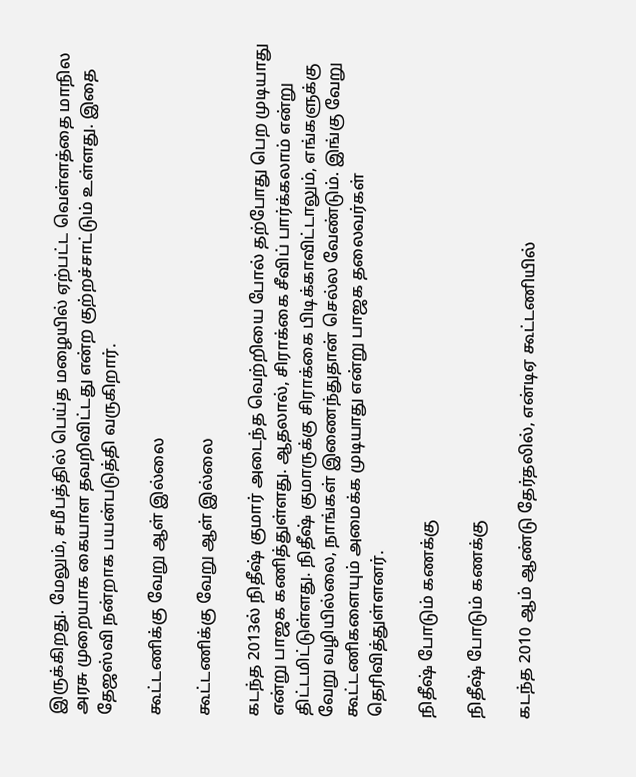இருக்கிறது. மேலும், சமீபத்தில் பெய்த மழையில் ஏற்பட்ட வெள்ளத்தை மாநில அரசு முறையாக கையாள தவறிவிட்டது என்ற குற்றச்சாட்டும் உள்ளது. இதை தேஜஸ்வி நன்றாக பயன்படுத்தி வருகிறார்.

கூட்டணிக்கு வேறு ஆள் இல்லை

கூட்டணிக்கு வேறு ஆள் இல்லை

கடந்த 2013ல் நிதீஷ் குமார் அடைந்த வெற்றியை போல் தற்போது பெற முடியாது என்று பாஜக கணித்துள்ளது. ஆதலால், சிராக்கை சீவிப் பார்க்கலாம் என்று திட்டமிட்டுள்ளது. நிதீஷ் குமாருக்கு சிராக்கை பிடிக்காவிட்டாலும், எங்களுக்கு வேறு வழியில்லை, நாங்கள் இணைந்துதான் செல்ல வேண்டும். இங்கு வேறு கூட்டணிகளையும் அமைக்க முடியாது என்று பாஜக தலைவர்கள் தெரிவித்துள்ளனர்.

நிதீஷ் போடும் கணக்கு

நிதீஷ் போடும் கணக்கு

கடந்த 2010 ஆம் ஆண்டு தேர்தலில், என்டிஏ கூட்டணியில்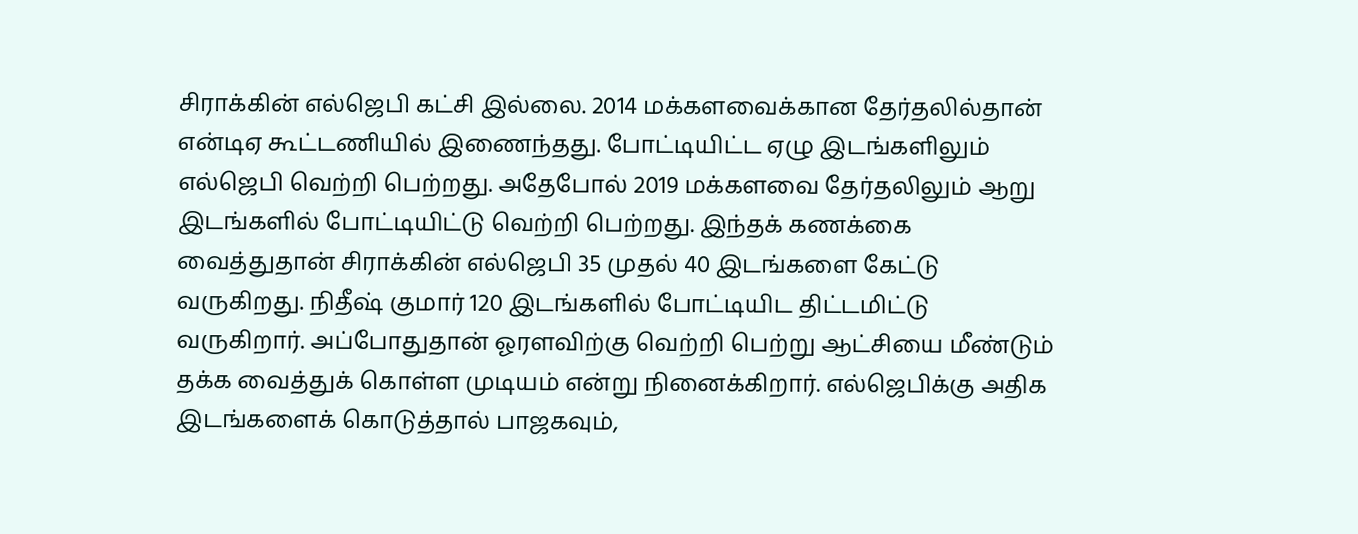சிராக்கின் எல்ஜெபி கட்சி இல்லை. 2014 மக்களவைக்கான தேர்தலில்தான் என்டிஏ கூட்டணியில் இணைந்தது. போட்டியிட்ட ஏழு இடங்களிலும் எல்ஜெபி வெற்றி பெற்றது. அதேபோல் 2019 மக்களவை தேர்தலிலும் ஆறு இடங்களில் போட்டியிட்டு வெற்றி பெற்றது. இந்தக் கணக்கை வைத்துதான் சிராக்கின் எல்ஜெபி 35 முதல் 40 இடங்களை கேட்டு வருகிறது. நிதீஷ் குமார் 120 இடங்களில் போட்டியிட திட்டமிட்டு வருகிறார். அப்போதுதான் ஓரளவிற்கு வெற்றி பெற்று ஆட்சியை மீண்டும் தக்க வைத்துக் கொள்ள முடியம் என்று நினைக்கிறார். எல்ஜெபிக்கு அதிக இடங்களைக் கொடுத்தால் பாஜகவும்,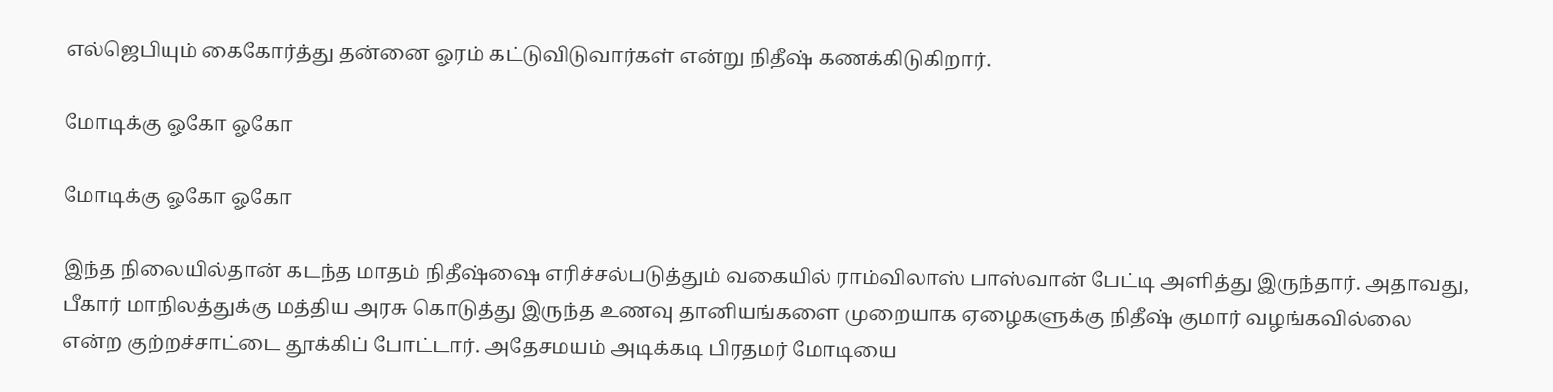எல்ஜெபியும் கைகோர்த்து தன்னை ஓரம் கட்டுவிடுவார்கள் என்று நிதீஷ் கணக்கிடுகிறார்.

மோடிக்கு ஓகோ ஓகோ

மோடிக்கு ஓகோ ஓகோ

இந்த நிலையில்தான் கடந்த மாதம் நிதீஷ்ஷை எரிச்சல்படுத்தும் வகையில் ராம்விலாஸ் பாஸ்வான் பேட்டி அளித்து இருந்தார். அதாவது, பீகார் மாநிலத்துக்கு மத்திய அரசு கொடுத்து இருந்த உணவு தானியங்களை முறையாக ஏழைகளுக்கு நிதீஷ் குமார் வழங்கவில்லை என்ற குற்றச்சாட்டை தூக்கிப் போட்டார். அதேசமயம் அடிக்கடி பிரதமர் மோடியை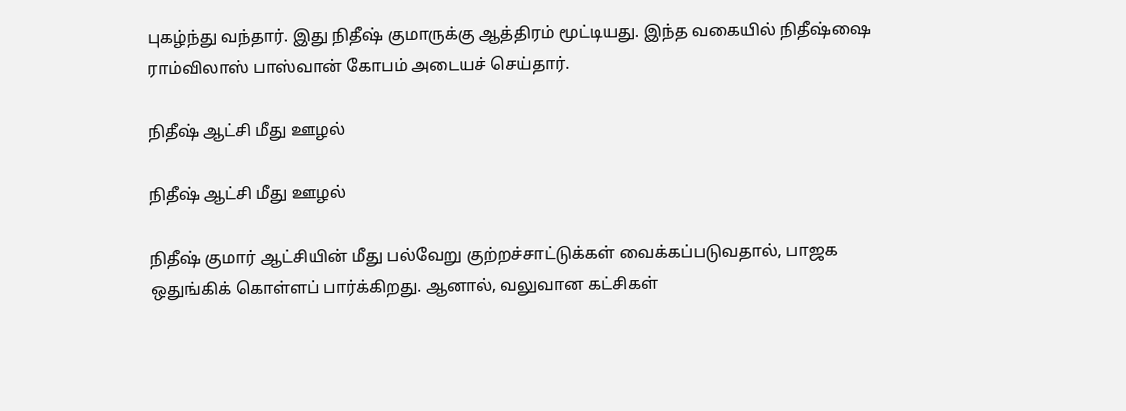புகழ்ந்து வந்தார். இது நிதீஷ் குமாருக்கு ஆத்திரம் மூட்டியது. இந்த வகையில் நிதீஷ்ஷை ராம்விலாஸ் பாஸ்வான் கோபம் அடையச் செய்தார்.

நிதீஷ் ஆட்சி மீது ஊழல்

நிதீஷ் ஆட்சி மீது ஊழல்

நிதீஷ் குமார் ஆட்சியின் மீது பல்வேறு குற்றச்சாட்டுக்கள் வைக்கப்படுவதால், பாஜக ஒதுங்கிக் கொள்ளப் பார்க்கிறது. ஆனால், வலுவான கட்சிகள்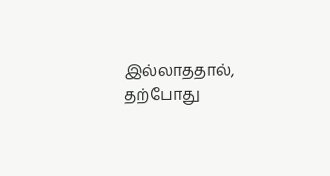இல்லாததால், தற்போது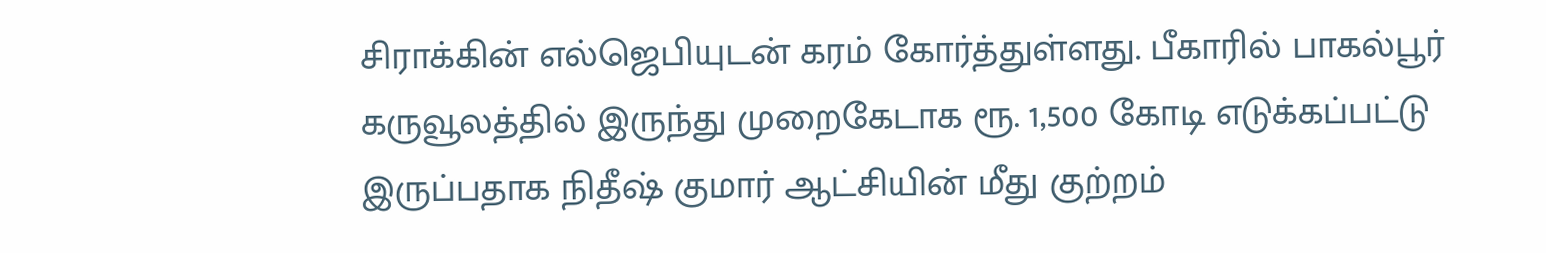சிராக்கின் எல்ஜெபியுடன் கரம் கோர்த்துள்ளது. பீகாரில் பாகல்பூர் கருவூலத்தில் இருந்து முறைகேடாக ரூ. 1,500 கோடி எடுக்கப்பட்டு இருப்பதாக நிதீஷ் குமார் ஆட்சியின் மீது குற்றம்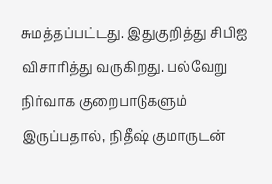சுமத்தப்பட்டது. இதுகுறித்து சிபிஐ விசாரித்து வருகிறது. பல்வேறு நிர்வாக குறைபாடுகளும் இருப்பதால், நிதீஷ் குமாருடன்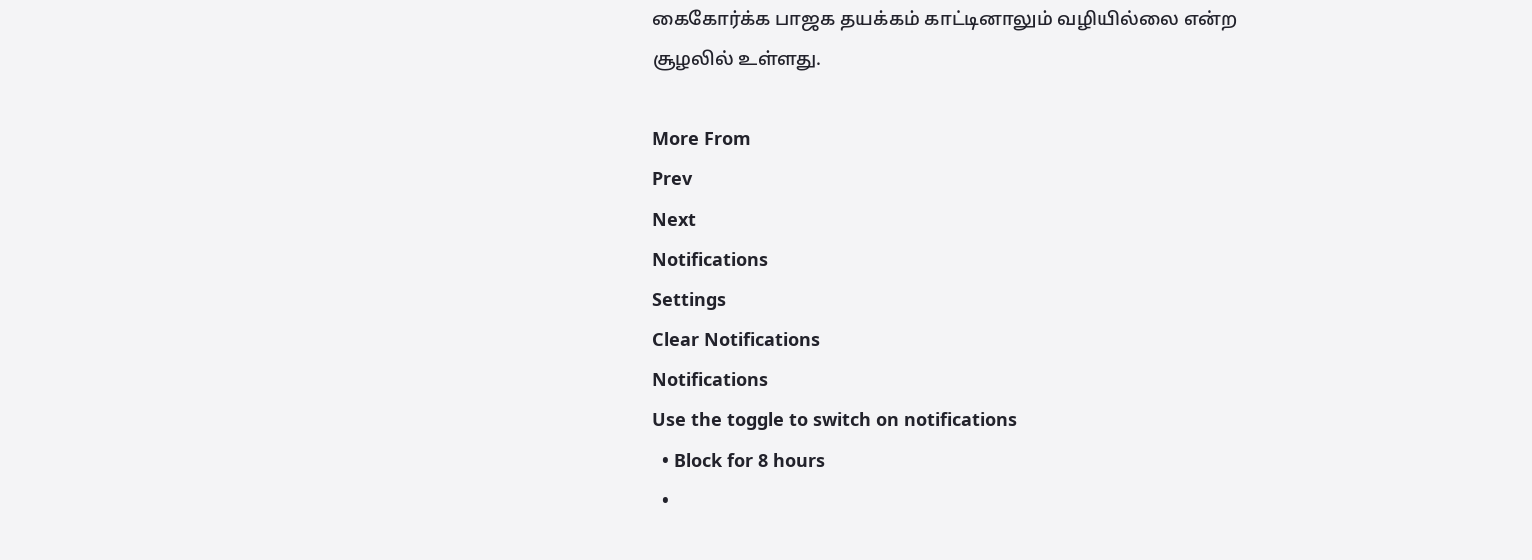கைகோர்க்க பாஜக தயக்கம் காட்டினாலும் வழியில்லை என்ற சூழலில் உள்ளது.

More From
Prev
Next
Notifications
Settings
Clear Notifications
Notifications
Use the toggle to switch on notifications
  • Block for 8 hours
  •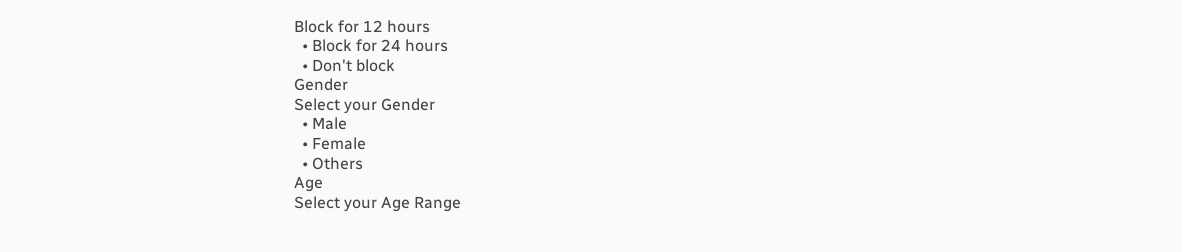Block for 12 hours
  • Block for 24 hours
  • Don't block
Gender
Select your Gender
  • Male
  • Female
  • Others
Age
Select your Age Range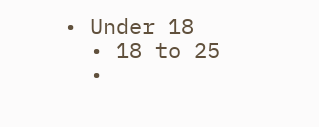• Under 18
  • 18 to 25
  •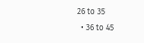26 to 35
  • 36 to 45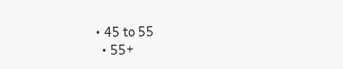• 45 to 55
  • 55+